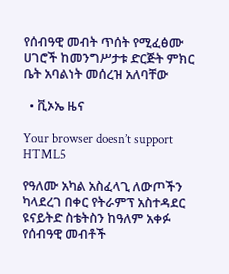የሰብዓዊ መብት ጥሰት የሚፈፅሙ ሀገሮች ከመንግሥታቱ ድርጅት ምክር ቤት አባልነት መሰረዝ አለባቸው

  • ቪኦኤ ዜና

Your browser doesn’t support HTML5

የዓለሙ አካል አስፈላጊ ለውጦችን ካላደረገ በቀር የትራምፕ አስተዳደር ዩናይትድ ስቴትስን ከዓለም አቀፉ የሰብዓዊ መብቶች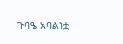ጉባዔ አባልነቷ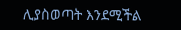ሊያስወጣት እንደሚችል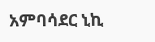አምባሳደር ኒኪ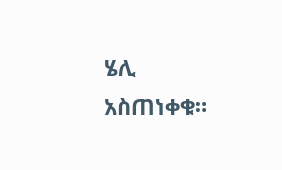ሄሊ አስጠነቀቁ።